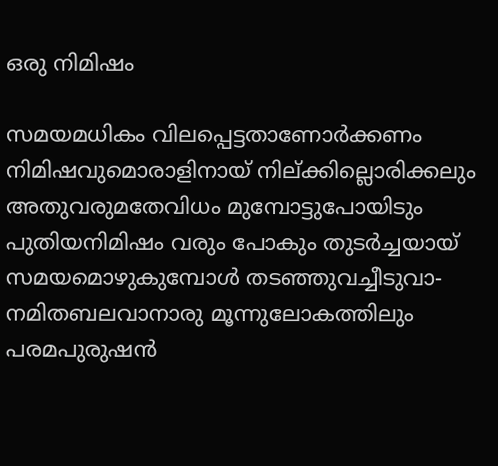ഒരു നിമിഷം

സമയമധികം വിലപ്പെട്ടതാണോർക്കണം
നിമിഷവുമൊരാളിനായ് നില്ക്കില്ലൊരിക്കലും
അതുവരുമതേവിധം മുമ്പോട്ടുപോയിടും
പുതിയനിമിഷം വരും പോകും തുടർച്ചയായ്
സമയമൊഴുകുമ്പോൾ തടഞ്ഞുവച്ചീടുവാ-
നമിതബലവാനാരു മൂന്നുലോകത്തിലും
പരമപുരുഷൻ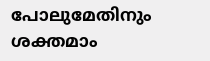പോലുമേതിനും ശക്തമാം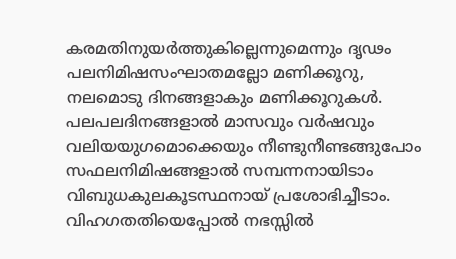കരമതിനുയർത്തുകില്ലെന്നുമെന്നും ദൃഢം
പലനിമിഷസംഘാതമല്ലോ മണിക്കൂറു,
നലമൊടു ദിനങ്ങളാകും മണിക്കൂറുകൾ.
പലപലദിനങ്ങളാൽ മാസവും വർഷവും
വലിയയുഗമൊക്കെയും നീണ്ടുനീണ്ടങ്ങുപോം
സഫലനിമിഷങ്ങളാൽ സമ്പന്നനായിടാം
വിബുധകുലകൂടസ്ഥനായ് പ്രശോഭിച്ചീടാം.
വിഹഗതതിയെപ്പോൽ നഭസ്സിൽ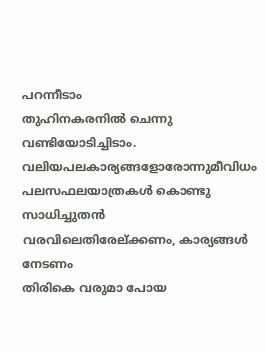പറന്നീടാം
തുഹിനകരനിൽ ചെന്നു വണ്ടിയോടിച്ചിടാം.
വലിയപലകാര്യങ്ങളോരോന്നുമീവിധം
പലസഫലയാത്രകൾ കൊണ്ടു സാധിച്ചുതൻ
വരവിലെതിരേല്ക്കണം, കാര്യങ്ങൾ നേടണം
തിരികെ വരുമാ പോയ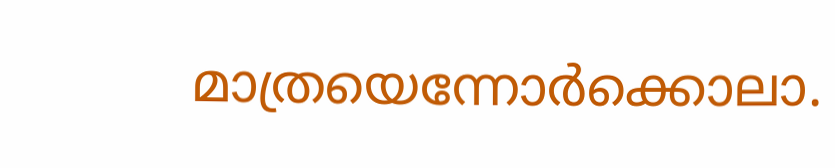മാത്രയെന്നോർക്കൊലാ.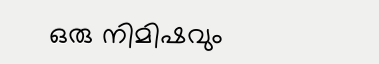ഒരു നിമിഷവും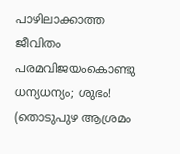പാഴിലാക്കാത്ത ജീവിതം
പരമവിജയംകൊണ്ടു ധന്യധന്യം; ശുഭം!
(തൊടുപുഴ ആശ്രമം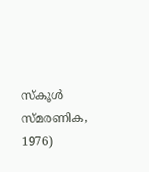സ്കൂൾ സ്മരണിക, 1976)